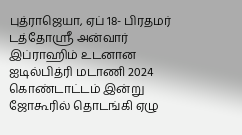புத்ராஜெயா, ஏப் 18- பிரதமர் டத்தோஸ்ரீ அன்வார் இப்ராஹிம் உடனான ஐடில்பித்ரி மடாணி 2024 கொண்டாட்டம் இன்று ஜோகூரில் தொடங்கி ஏழு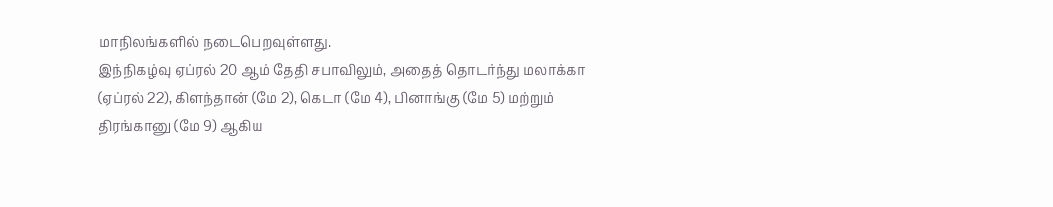மாநிலங்களில் நடைபெறவுள்ளது.
இந்நிகழ்வு ஏப்ரல் 20 ஆம் தேதி சபாவிலும், அதைத் தொடர்ந்து மலாக்கா (ஏப்ரல் 22), கிளந்தான் (மே 2), கெடா (மே 4), பினாங்கு (மே 5) மற்றும் திரங்கானு (மே 9) ஆகிய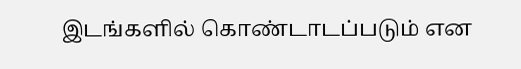இடங்களில் கொண்டாடப்படும் என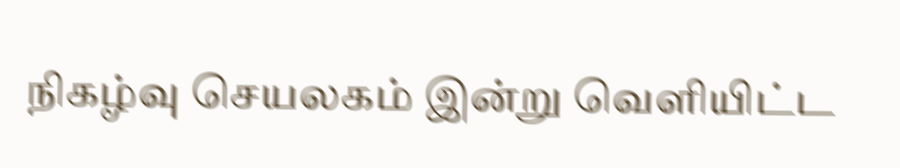நிகழ்வு செயலகம் இன்று வெளியிட்ட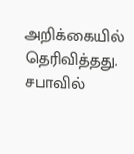அறிக்கையில் தெரிவித்தது.
சபாவில்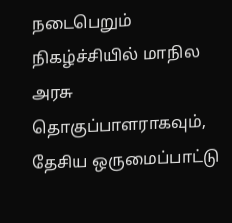நடைபெறும் நிகழ்ச்சியில் மாநில அரசு தொகுப்பாளராகவும், தேசிய ஒருமைப்பாட்டு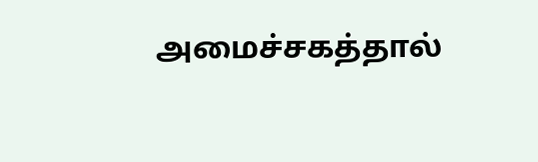அமைச்சகத்தால்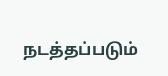நடத்தப்படும்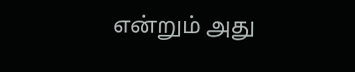என்றும் அது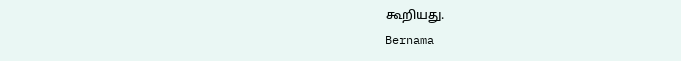கூறியது.
Bernama